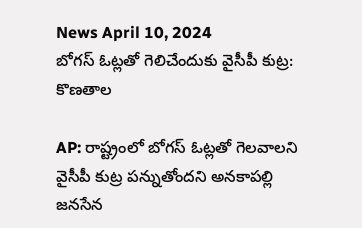News April 10, 2024
బోగస్ ఓట్లతో గెలిచేందుకు వైసీపీ కుట్ర: కొణతాల

AP: రాష్ట్రంలో బోగస్ ఓట్లతో గెలవాలని వైసీపీ కుట్ర పన్నుతోందని అనకాపల్లి జనసేన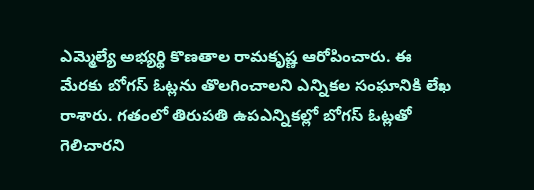ఎమ్మెల్యే అభ్యర్థి కొణతాల రామకృష్ణ ఆరోపించారు. ఈ మేరకు బోగస్ ఓట్లను తొలగించాలని ఎన్నికల సంఘానికి లేఖ రాశారు. గతంలో తిరుపతి ఉపఎన్నికల్లో బోగస్ ఓట్లతో గెలిచారని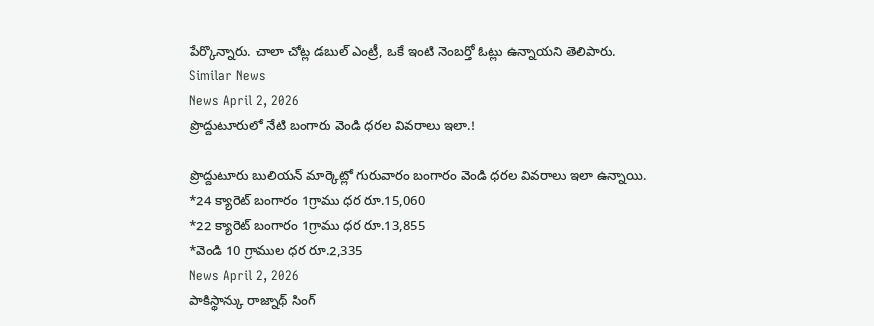పేర్కొన్నారు. చాలా చోట్ల డబుల్ ఎంట్రీ, ఒకే ఇంటి నెంబర్తో ఓట్లు ఉన్నాయని తెలిపారు.
Similar News
News April 2, 2026
ప్రొద్దుటూరులో నేటి బంగారు వెండి ధరల వివరాలు ఇలా.!

ప్రొద్దుటూరు బులియన్ మార్కెట్లో గురువారం బంగారం వెండి ధరల వివరాలు ఇలా ఉన్నాయి.
*24 క్యారెట్ బంగారం 1గ్రాము ధర రూ.15,060
*22 క్యారెట్ బంగారం 1గ్రాము ధర రూ.13,855
*వెండి 10 గ్రాముల ధర రూ.2,335
News April 2, 2026
పాకిస్థాన్కు రాజ్నాథ్ సింగ్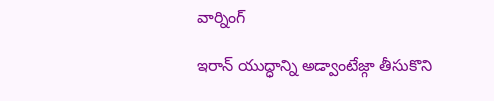వార్నింగ్

ఇరాన్ యుద్ధాన్ని అడ్వాంటేజ్గా తీసుకొని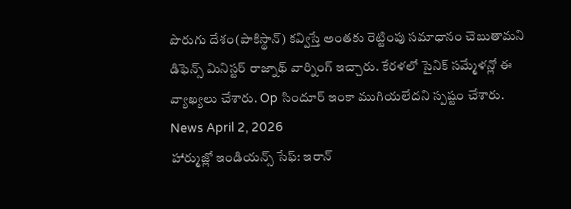పొరుగు దేశం(పాకిస్థాన్) కవ్విస్తే అంతకు రెట్టింపు సమాధానం చెబుతామని డిఫెన్స్ మినిస్టర్ రాజ్నాథ్ వార్నింగ్ ఇచ్చారు. కేరళలో సైనిక్ సమ్మేళన్లో ఈ వ్యాఖ్యలు చేశారు. Op సిందూర్ ఇంకా ముగియలేదని స్పష్టం చేశారు.
News April 2, 2026
హార్ముజ్లో ఇండియన్స్ సేఫ్: ఇరాన్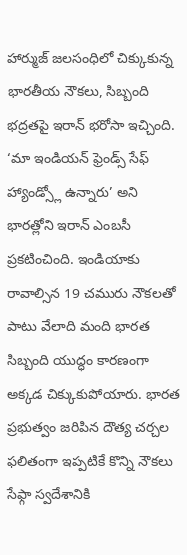హార్ముజ్ జలసంధిలో చిక్కుకున్న భారతీయ నౌకలు, సిబ్బంది భద్రతపై ఇరాన్ భరోసా ఇచ్చింది. ‘మా ఇండియన్ ఫ్రెండ్స్ సేఫ్ హ్యాండ్స్లో ఉన్నారు’ అని భారత్లోని ఇరాన్ ఎంబసీ ప్రకటించింది. ఇండియాకు రావాల్సిన 19 చమురు నౌకలతో పాటు వేలాది మంది భారత సిబ్బంది యుద్ధం కారణంగా అక్కడ చిక్కుకుపోయారు. భారత ప్రభుత్వం జరిపిన దౌత్య చర్చల ఫలితంగా ఇప్పటికే కొన్ని నౌకలు సేఫ్గా స్వదేశానికి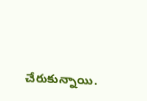చేరుకున్నాయి.